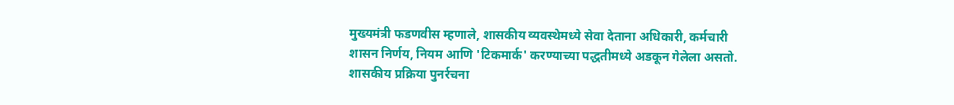मुख्यमंत्री फडणवीस म्हणाले, शासकीय व्यवस्थेमध्ये सेवा देताना अधिकारी, कर्मचारी शासन निर्णय, नियम आणि 'टिकमार्क' करण्याच्या पद्धतीमध्ये अडकून गेलेला असतो. शासकीय प्रक्रिया पुनर्रचना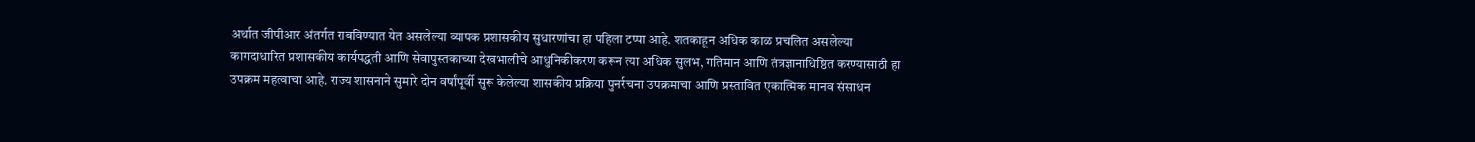अर्थात जीपीआर अंतर्गत राबविण्यात येत असलेल्या व्यापक प्रशासकीय सुधारणांचा हा पहिला टप्पा आहे. शतकाहून अधिक काळ प्रचलित असलेल्या कागदाधारित प्रशासकीय कार्यपद्धती आणि सेवापुस्तकाच्या देखभालीचे आधुनिकीकरण करून त्या अधिक सुलभ, गतिमान आणि तंत्रज्ञानाधिष्ठित करण्यासाठी हा उपक्रम महत्वाचा आहे. राज्य शासनाने सुमारे दोन वर्षांपूर्वी सुरू केलेल्या शासकीय प्रक्रिया पुनर्रचना उपक्रमाचा आणि प्रस्तावित एकात्मिक मानव संसाधन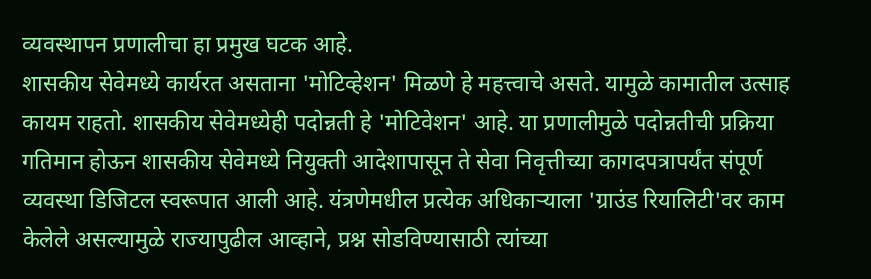व्यवस्थापन प्रणालीचा हा प्रमुख घटक आहे.
शासकीय सेवेमध्ये कार्यरत असताना 'मोटिव्हेशन' मिळणे हे महत्त्वाचे असते. यामुळे कामातील उत्साह कायम राहतो. शासकीय सेवेमध्येही पदोन्नती हे 'मोटिवेशन' आहे. या प्रणालीमुळे पदोन्नतीची प्रक्रिया गतिमान होऊन शासकीय सेवेमध्ये नियुक्ती आदेशापासून ते सेवा निवृत्तीच्या कागदपत्रापर्यंत संपूर्ण व्यवस्था डिजिटल स्वरूपात आली आहे. यंत्रणेमधील प्रत्येक अधिकाऱ्याला 'ग्राउंड रियालिटी'वर काम केलेले असल्यामुळे राज्यापुढील आव्हाने, प्रश्न सोडविण्यासाठी त्यांच्या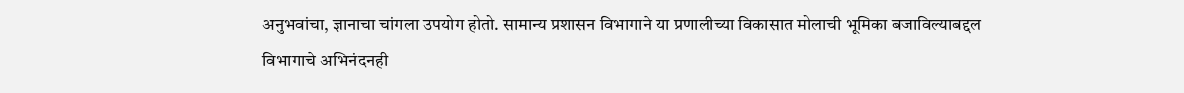अनुभवांचा, ज्ञानाचा चांगला उपयोग होतो. सामान्य प्रशासन विभागाने या प्रणालीच्या विकासात मोलाची भूमिका बजाविल्याबद्दल विभागाचे अभिनंदनही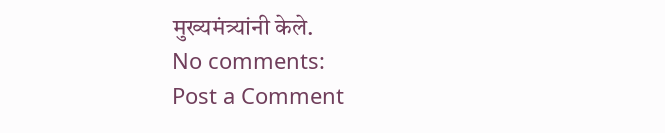मुख्यमंत्र्यांनी केले.
No comments:
Post a Comment